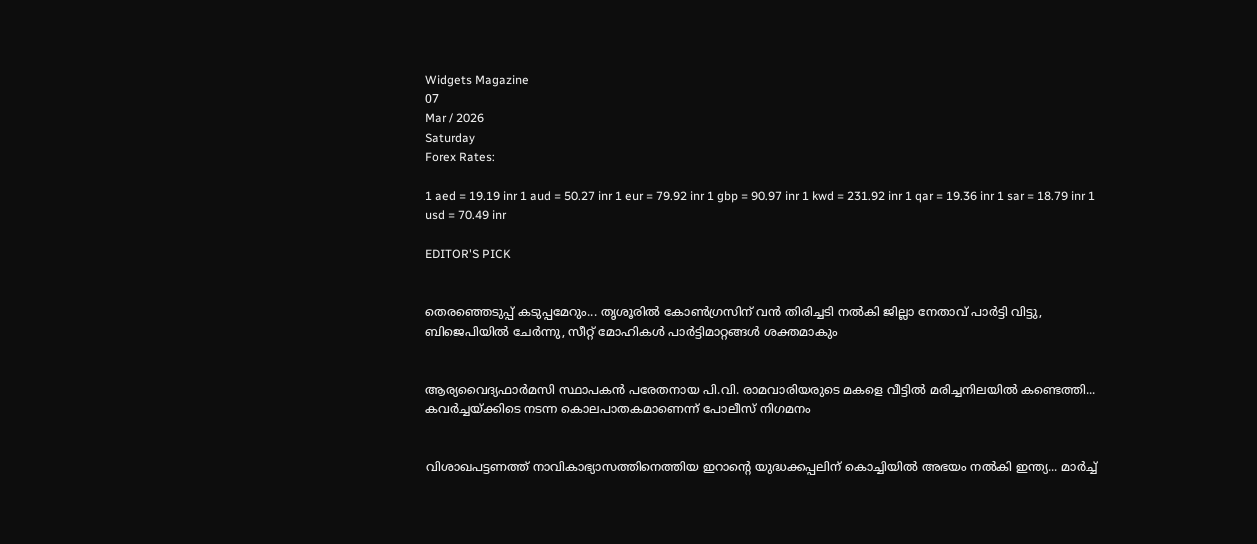Widgets Magazine
07
Mar / 2026
Saturday
Forex Rates:

1 aed = 19.19 inr 1 aud = 50.27 inr 1 eur = 79.92 inr 1 gbp = 90.97 inr 1 kwd = 231.92 inr 1 qar = 19.36 inr 1 sar = 18.79 inr 1 usd = 70.49 inr

EDITOR'S PICK


തെരഞ്ഞെടുപ്പ് കടുപ്പമേറും... തൃശൂരിൽ കോൺഗ്രസിന് വൻ തിരിച്ചടി നല്‍കി ജില്ലാ നേതാവ് പാർട്ടി വിട്ടു, ബിജെപിയിൽ ചേർന്നു, സീറ്റ് മോഹികള്‍ പാര്‍ട്ടിമാറ്റങ്ങള്‍ ശക്തമാകും


ആര്യവൈദ്യഫാർമസി സ്ഥാപകൻ പരേതനായ പി.വി. രാമവാരിയരുടെ മകളെ വീട്ടിൽ മരിച്ചനിലയിൽ കണ്ടെത്തി... കവർച്ചയ്‌ക്കിടെ നടന്ന കൊലപാതകമാണെന്ന് പോലീസ് നിഗമനം


വിശാഖപട്ടണത്ത് നാവികാഭ്യാസത്തിനെത്തിയ ഇറാന്റെ യുദ്ധക്കപ്പലിന് കൊച്ചിയിൽ അഭയം നൽകി ഇന്ത്യ... മാർച്ച്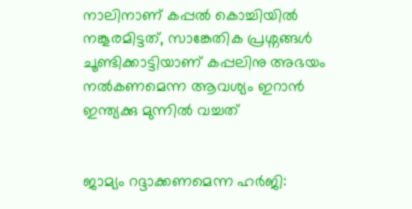നാലിനാണ് കപ്പൽ കൊച്ചിയിൽ നങ്കൂരമിട്ടത്, സാങ്കേതിക പ്രശ്നങ്ങൾ ചൂണ്ടിക്കാട്ടിയാണ് കപ്പലിനു അഭയം നൽകണമെന്ന ആവശ്യം ഇറാൻ ഇന്ത്യക്കു മുന്നിൽ വച്ചത്


ജാമ്യം റദ്ദാക്കണമെന്ന ഹർജി: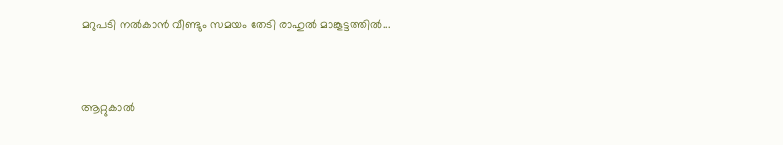മറുപടി നൽകാൻ വീണ്ടും സമയം തേടി രാഹുൽ മാങ്കൂട്ടത്തിൽ...


ആറ്റുകാൽ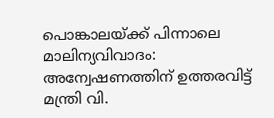പൊങ്കാലയ്ക്ക് പിന്നാലെ മാലിന്യവിവാദം: അന്വേഷണത്തിന് ഉത്തരവിട്ട് മന്ത്രി വി.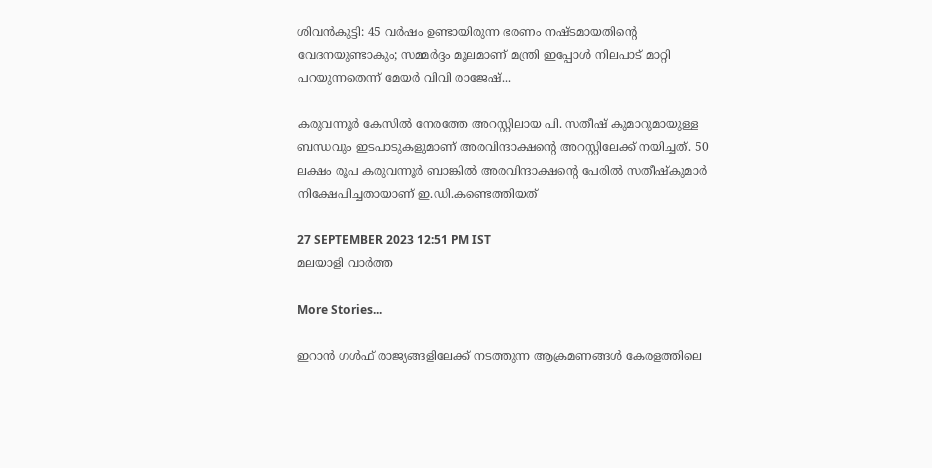ശിവൻകുട്ടി: 45 വർഷം ഉണ്ടായിരുന്ന ഭരണം നഷ്ടമായതിന്റെ വേദനയുണ്ടാകും; സമ്മർദ്ദം മൂലമാണ് മന്ത്രി ഇപ്പോൾ നിലപാട് മാറ്റി പറയുന്നതെന്ന് മേയർ വിവി രാജേഷ്...

കരുവന്നൂര്‍ കേസില്‍ നേരത്തേ അറസ്റ്റിലായ പി. സതീഷ് കുമാറുമായുള്ള ബന്ധവും ഇടപാടുകളുമാണ് അരവിന്ദാക്ഷന്റെ അറസ്റ്റിലേക്ക് നയിച്ചത്. 50 ലക്ഷം രൂപ കരുവന്നൂര്‍ ബാങ്കില്‍ അരവിന്ദാക്ഷന്റെ പേരില്‍ സതീഷ്‌കുമാര്‍ നിക്ഷേപിച്ചതായാണ് ഇ.ഡി.കണ്ടെത്തിയത്

27 SEPTEMBER 2023 12:51 PM IST
മലയാളി വാര്‍ത്ത

More Stories...

ഇറാന്‍ ഗള്‍ഫ് രാജ്യങ്ങളിലേക്ക് നടത്തുന്ന ആക്രമണങ്ങള്‍ കേരളത്തിലെ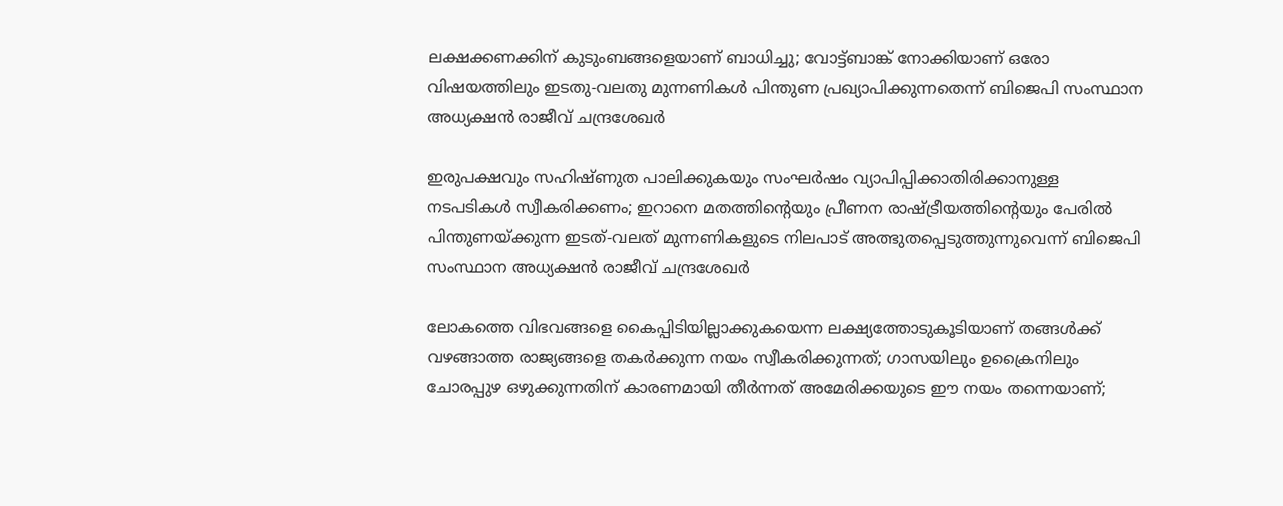ലക്ഷക്കണക്കിന് കുടുംബങ്ങളെയാണ് ബാധിച്ചു; വോട്ട്ബാങ്ക് നോക്കിയാണ് ഒരോ വിഷയത്തിലും ഇടതു-വലതു മുന്നണികള്‍ പിന്തുണ പ്രഖ്യാപിക്കുന്നതെന്ന് ബിജെപി സംസ്ഥാന അധ്യക്ഷന്‍ രാജീവ് ചന്ദ്രശേഖര്‍

ഇരുപക്ഷവും സഹിഷ്ണുത പാലിക്കുകയും സംഘര്‍ഷം വ്യാപിപ്പിക്കാതിരിക്കാനുള്ള നടപടികള്‍ സ്വീകരിക്കണം; ഇറാനെ മതത്തിന്റെയും പ്രീണന രാഷ്ട്രീയത്തിന്റെയും പേരില്‍ പിന്തുണയ്ക്കുന്ന ഇടത്-വലത് മുന്നണികളുടെ നിലപാട് അത്ഭുതപ്പെടുത്തുന്നുവെന്ന് ബിജെപി സംസ്ഥാന അധ്യക്ഷന്‍ രാജീവ് ചന്ദ്രശേഖര്‍

ലോകത്തെ വിഭവങ്ങളെ കൈപ്പിടിയില്ലാക്കുകയെന്ന ലക്ഷ്യത്തോടുകൂടിയാണ്‌ തങ്ങള്‍ക്ക്‌ വഴങ്ങാത്ത രാജ്യങ്ങളെ തകര്‍ക്കുന്ന നയം സ്വീകരിക്കുന്നത്‌; ഗാസയിലും ഉക്രൈനിലും ചോരപ്പുഴ ഒഴുക്കുന്നതിന്‌ കാരണമായി തീര്‍ന്നത്‌ അമേരിക്കയുടെ ഈ നയം തന്നെയാണ്‌;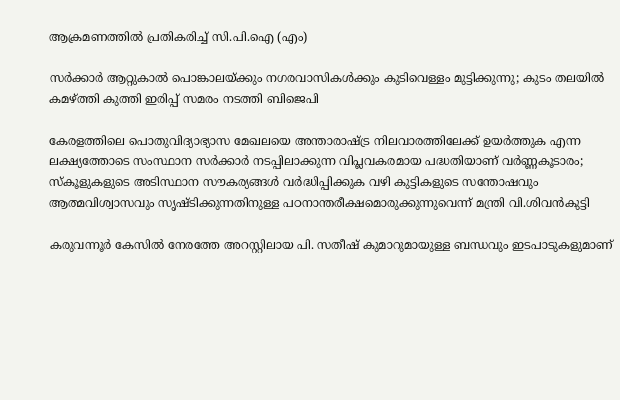ആക്രമണത്തിൽ പ്രതികരിച്ച് സി.പി.ഐ (എം)

സർക്കാർ ആറ്റുകാൽ പൊങ്കാലയ്ക്കും നഗരവാസികൾക്കും കുടിവെള്ളം മുട്ടിക്കുന്നു; കുടം തലയിൽ കമഴ്ത്തി കുത്തി ഇരിപ്പ് സമരം നടത്തി ബിജെപി

കേരളത്തിലെ പൊതുവിദ്യാഭ്യാസ മേഖലയെ അന്താരാഷ്ട്ര നിലവാരത്തിലേക്ക് ഉയർത്തുക എന്ന ലക്ഷ്യത്തോടെ സംസ്ഥാന സർക്കാർ നടപ്പിലാക്കുന്ന വിപ്ലവകരമായ പദ്ധതിയാണ് വർണ്ണകൂടാരം; സ്കൂളുകളുടെ അടിസ്ഥാന സൗകര്യങ്ങൾ വർദ്ധിപ്പിക്കുക വഴി കുട്ടികളുടെ സന്തോഷവും ആത്മവിശ്വാസവും സൃഷ്ടിക്കുന്നതിനുള്ള പഠനാന്തരീക്ഷമൊരുക്കുന്നുവെന്ന് മന്ത്രി വി.ശിവന്‍കുട്ടി

കരുവന്നൂര്‍ കേസില്‍ നേരത്തേ അറസ്റ്റിലായ പി. സതീഷ് കുമാറുമായുള്ള ബന്ധവും ഇടപാടുകളുമാണ്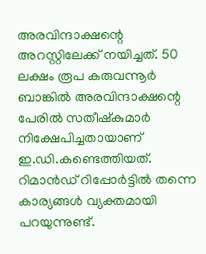അരവിന്ദാക്ഷന്റെ അറസ്റ്റിലേക്ക് നയിച്ചത്. 50 ലക്ഷം രൂപ കരുവന്നൂര്‍ ബാങ്കില്‍ അരവിന്ദാക്ഷന്റെ പേരില്‍ സതീഷ്‌കുമാര്‍ നിക്ഷേപിച്ചതായാണ് ഇ.ഡി.കണ്ടെത്തിയത്. റിമാന്‍ഡ് റിപ്പോര്‍ട്ടില്‍ തന്നെ കാര്യങ്ങള്‍ വ്യക്തമായി പറയുന്നുണ്ട്.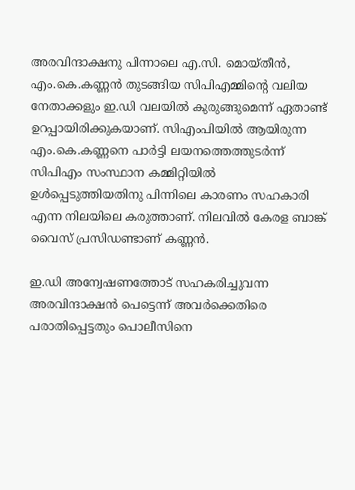അരവിന്ദാക്ഷനു പിന്നാലെ എ.സി. മൊയ്തീന്‍, എം.കെ.കണ്ണന്‍ തുടങ്ങിയ സിപിഎമ്മിന്റെ വലിയ നേതാക്കളും ഇ.ഡി വലയില്‍ കുരുങ്ങുമെന്ന് ഏതാണ്ട് ഉറപ്പായിരിക്കുകയാണ്. സിഎംപിയില്‍ ആയിരുന്ന എം.കെ.കണ്ണനെ പാര്‍ട്ടി ലയനത്തെത്തുടര്‍ന്ന് സിപിഎം സംസ്ഥാന കമ്മിറ്റിയില്‍ ഉള്‍പ്പെടുത്തിയതിനു പിന്നിലെ കാരണം സഹകാരി എന്ന നിലയിലെ കരുത്താണ്. നിലവില്‍ കേരള ബാങ്ക് വൈസ് പ്രസിഡണ്ടാണ് കണ്ണന്‍.

ഇ.ഡി അന്വേഷണത്തോട് സഹകരിച്ചുവന്ന അരവിന്ദാക്ഷന്‍ പെട്ടെന്ന് അവര്‍ക്കെതിരെ പരാതിപ്പെട്ടതും പൊലീസിനെ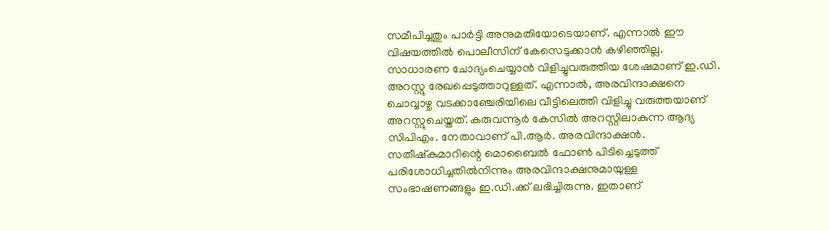സമീപിച്ചതും പാര്‍ട്ടി അനുമതിയോടെയാണ്. എന്നാല്‍ ഈ വിഷയത്തില്‍ പൊലീസിന് കേസെടുക്കാന്‍ കഴിഞ്ഞില്ല. സാധാരണ ചോദ്യംചെയ്യാന്‍ വിളിച്ചുവരുത്തിയ ശേഷമാണ് ഇ.ഡി. അറസ്റ്റു രേഖപ്പെടുത്താറുള്ളത്. എന്നാല്‍, അരവിന്ദാക്ഷനെ ചൊവ്വാഴ്ച വടക്കാഞ്ചേരിയിലെ വീട്ടിലെത്തി വിളിച്ചു വരുത്തയാണ് അറസ്റ്റുചെയ്തത്. കരുവന്നൂര്‍ കേസില്‍ അറസ്റ്റിലാകുന്ന ആദ്യ സിപിഎം. നേതാവാണ് പി.ആര്‍. അരവിന്ദാക്ഷന്‍. സതീഷ്‌കുമാറിന്റെ മൊബൈല്‍ ഫോണ്‍ പിടിച്ചെടുത്ത് പരിശോധിച്ചതില്‍നിന്നും അരവിന്ദാക്ഷനുമായുള്ള സംഭാഷണങ്ങളും ഇ.ഡി.ക്ക് ലഭിച്ചിരുന്നു. ഇതാണ്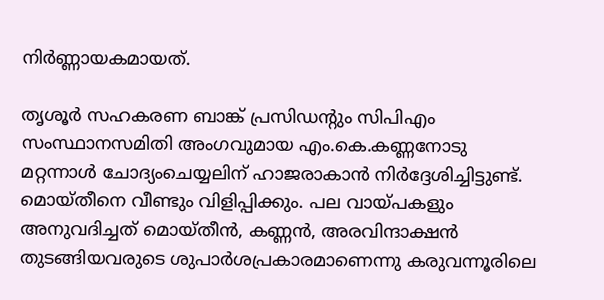നിര്‍ണ്ണായകമായത്.

തൃശൂര്‍ സഹകരണ ബാങ്ക് പ്രസിഡന്റും സിപിഎം സംസ്ഥാനസമിതി അംഗവുമായ എം.കെ.കണ്ണനോടു മറ്റന്നാള്‍ ചോദ്യംചെയ്യലിന് ഹാജരാകാന്‍ നിര്‍ദ്ദേശിച്ചിട്ടുണ്ട്. മൊയ്തീനെ വീണ്ടും വിളിപ്പിക്കും. പല വായ്പകളും അനുവദിച്ചത് മൊയ്തീന്‍, കണ്ണന്‍, അരവിന്ദാക്ഷന്‍ തുടങ്ങിയവരുടെ ശുപാര്‍ശപ്രകാരമാണെന്നു കരുവന്നൂരിലെ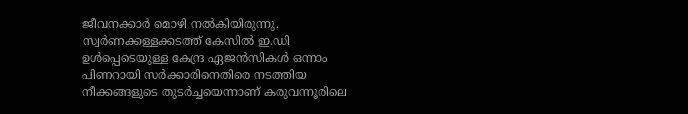ജീവനക്കാര്‍ മൊഴി നല്‍കിയിരുന്നു. സ്വര്‍ണക്കള്ളക്കടത്ത് കേസില്‍ ഇ.ഡി ഉള്‍പ്പെടെയുള്ള കേന്ദ്ര ഏജന്‍സികള്‍ ഒന്നാം പിണറായി സര്‍ക്കാരിനെതിരെ നടത്തിയ നീക്കങ്ങളുടെ തുടര്‍ച്ചയെന്നാണ് കരുവന്നൂരിലെ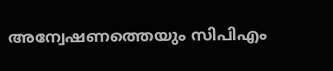അന്വേഷണത്തെയും സിപിഎം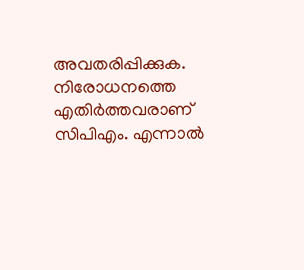അവതരിപ്പിക്കുക. നിരോധനത്തെ എതിര്‍ത്തവരാണ് സിപിഎം. എന്നാല്‍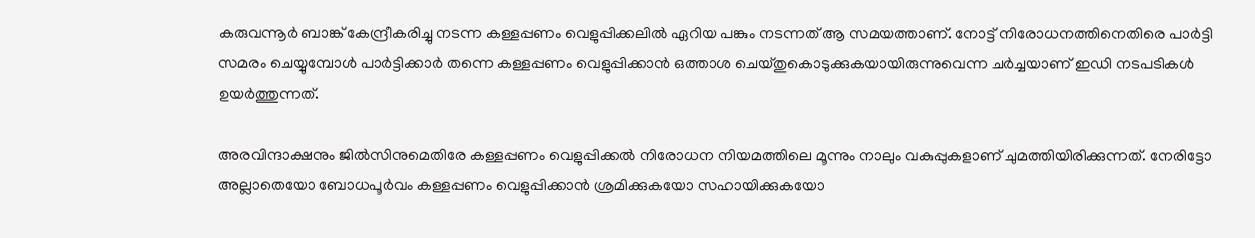കരുവന്നൂര്‍ ബാങ്ക് കേന്ദ്രീകരിച്ചു നടന്ന കള്ളപ്പണം വെളുപ്പിക്കലില്‍ ഏറിയ പങ്കും നടന്നത് ആ സമയത്താണ്. നോട്ട് നിരോധനത്തിനെതിരെ പാര്‍ട്ടി സമരം ചെയ്യുമ്പോള്‍ പാര്‍ട്ടിക്കാര്‍ തന്നെ കള്ളപ്പണം വെളുപ്പിക്കാന്‍ ഒത്താശ ചെയ്തുകൊടുക്കുകയായിരുന്നുവെന്ന ചര്‍ച്ചയാണ് ഇഡി നടപടികള്‍ ഉയര്‍ത്തുന്നത്.

അരവിന്ദാക്ഷനും ജില്‍സിനുമെതിരേ കള്ളപ്പണം വെളുപ്പിക്കല്‍ നിരോധന നിയമത്തിലെ മൂന്നും നാലും വകുപ്പുകളാണ് ചുമത്തിയിരിക്കുന്നത്. നേരിട്ടോ അല്ലാതെയോ ബോധപൂര്‍വം കള്ളപ്പണം വെളുപ്പിക്കാന്‍ ശ്രമിക്കുകയോ സഹായിക്കുകയോ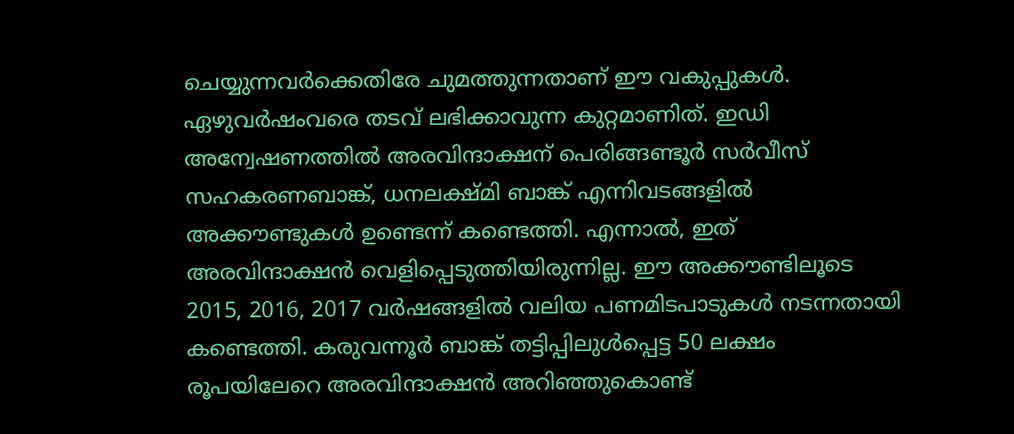ചെയ്യുന്നവര്‍ക്കെതിരേ ചുമത്തുന്നതാണ് ഈ വകുപ്പുകള്‍. ഏഴുവര്‍ഷംവരെ തടവ് ലഭിക്കാവുന്ന കുറ്റമാണിത്. ഇഡി അന്വേഷണത്തില്‍ അരവിന്ദാക്ഷന് പെരിങ്ങണ്ടൂര്‍ സര്‍വീസ് സഹകരണബാങ്ക്, ധനലക്ഷ്മി ബാങ്ക് എന്നിവടങ്ങളില്‍ അക്കൗണ്ടുകള്‍ ഉണ്ടെന്ന് കണ്ടെത്തി. എന്നാല്‍, ഇത് അരവിന്ദാക്ഷന്‍ വെളിപ്പെടുത്തിയിരുന്നില്ല. ഈ അക്കൗണ്ടിലൂടെ 2015, 2016, 2017 വര്‍ഷങ്ങളില്‍ വലിയ പണമിടപാടുകള്‍ നടന്നതായി കണ്ടെത്തി. കരുവന്നൂര്‍ ബാങ്ക് തട്ടിപ്പിലുള്‍പ്പെട്ട 50 ലക്ഷം രൂപയിലേറെ അരവിന്ദാക്ഷന്‍ അറിഞ്ഞുകൊണ്ട്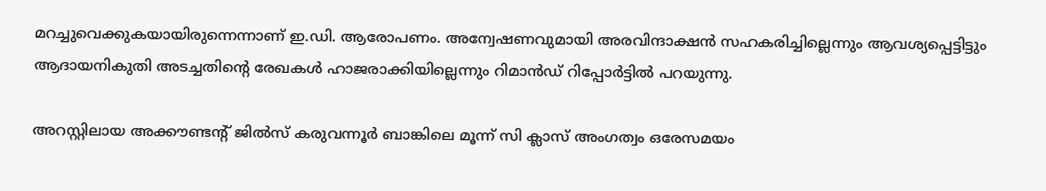മറച്ചുവെക്കുകയായിരുന്നെന്നാണ് ഇ.ഡി. ആരോപണം. അന്വേഷണവുമായി അരവിന്ദാക്ഷന്‍ സഹകരിച്ചില്ലെന്നും ആവശ്യപ്പെട്ടിട്ടും ആദായനികുതി അടച്ചതിന്റെ രേഖകള്‍ ഹാജരാക്കിയില്ലെന്നും റിമാന്‍ഡ് റിപ്പോര്‍ട്ടില്‍ പറയുന്നു.

അറസ്റ്റിലായ അക്കൗണ്ടന്റ് ജില്‍സ് കരുവന്നൂര്‍ ബാങ്കിലെ മൂന്ന് സി ക്ലാസ് അംഗത്വം ഒരേസമയം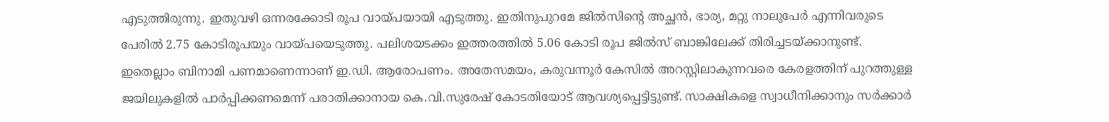എടുത്തിരുന്നു. ഇതുവഴി ഒന്നരക്കോടി രൂപ വായ്പയായി എടുത്തു. ഇതിനുപുറമേ ജില്‍സിന്റെ അച്ഛന്‍, ഭാര്യ, മറ്റു നാലുപേര്‍ എന്നിവരുടെ പേരില്‍ 2.75 കോടിരൂപയും വായ്പയെടുത്തു. പലിശയടക്കം ഇത്തരത്തില്‍ 5.06 കോടി രൂപ ജില്‍സ് ബാങ്കിലേക്ക് തിരിച്ചടയ്ക്കാനുണ്ട്. ഇതെല്ലാം ബിനാമി പണമാണെന്നാണ് ഇ.ഡി. ആരോപണം. അതേസമയം, കരുവന്നൂര്‍ കേസില്‍ അറസ്റ്റിലാകുന്നവരെ കേരളത്തിന് പുറത്തുള്ള ജയിലുകളില്‍ പാര്‍പ്പിക്കണമെന്ന് പരാതിക്കാനായ കെ.വി.സുരേഷ് കോടതിയോട് ആവശ്യപ്പെട്ടിട്ടുണ്ട്. സാക്ഷികളെ സ്വാധീനിക്കാനും സര്‍ക്കാര്‍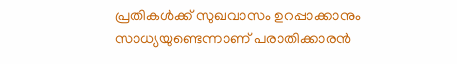പ്രതികള്‍ക്ക് സുഖവാസം ഉറപ്പാക്കാനും സാധ്യയുണ്ടെന്നാണ് പരാതിക്കാരന്‍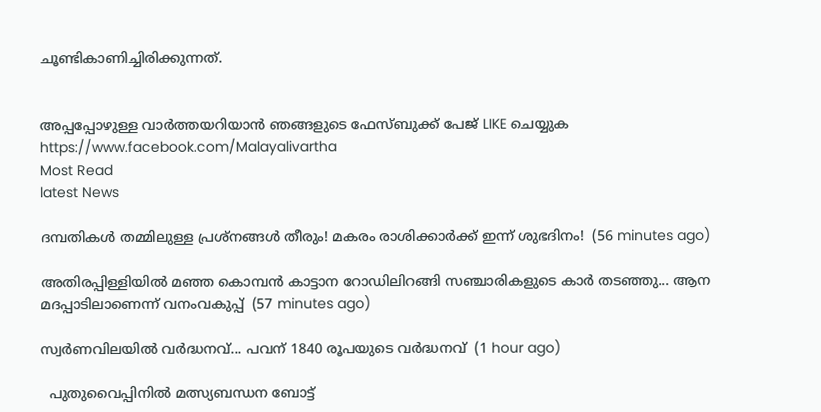ചൂണ്ടികാണിച്ചിരിക്കുന്നത്.


അപ്പപ്പോഴുള്ള വാര്‍ത്തയറിയാന്‍ ഞങ്ങളുടെ ഫേസ്‌ബുക്ക്‌ പേജ് LIKE ചെയ്യുക
https://www.facebook.com/Malayalivartha
Most Read
latest News

ദമ്പതികൾ തമ്മിലുള്ള പ്രശ്നങ്ങൾ തീരും! മകരം രാശിക്കാർക്ക് ഇന്ന് ശുഭദിനം!  (56 minutes ago)

അതിരപ്പിള്ളിയില്‍ മഞ്ഞ കൊമ്പൻ കാട്ടാന റോഡിലിറങ്ങി സഞ്ചാരികളുടെ കാര്‍ തടഞ്ഞു... ആന മദപ്പാടിലാണെന്ന് വനംവകുപ്പ്  (57 minutes ago)

സ്വര്‍ണവിലയിൽ വർദ്ധനവ്... പവന് 1840 രൂപയുടെ വർദ്ധനവ്  (1 hour ago)

  പുതുവൈപ്പിനിൽ മത്സ്യബന്ധന ബോട്ട്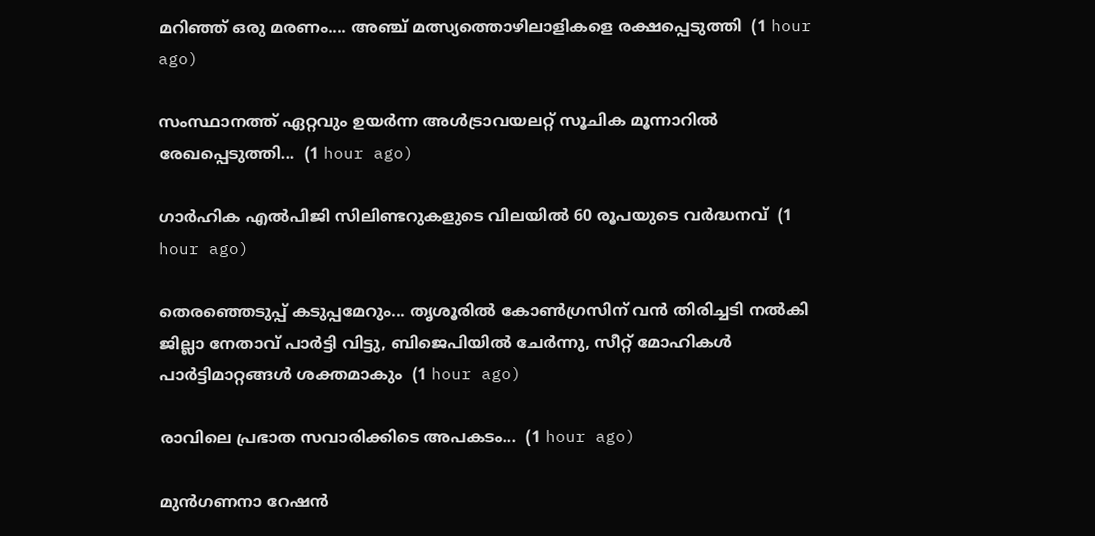മറിഞ്ഞ് ഒരു മരണം.... അഞ്ച് മത്സ്യത്തൊഴിലാളികളെ രക്ഷപ്പെടുത്തി  (1 hour ago)

സംസ്ഥാനത്ത് ഏറ്റവും ഉയര്‍ന്ന അള്‍ട്രാവയലറ്റ് സൂചിക മൂന്നാറില്‍ രേഖപ്പെടുത്തി...  (1 hour ago)

ഗാര്‍ഹിക എല്‍പിജി സിലിണ്ടറുകളുടെ വിലയിൽ 60 രൂപയുടെ വർദ്ധനവ്  (1 hour ago)

തെരഞ്ഞെടുപ്പ് കടുപ്പമേറും... തൃശൂരിൽ കോൺഗ്രസിന് വൻ തിരിച്ചടി നല്‍കി ജില്ലാ നേതാവ് പാർട്ടി വിട്ടു, ബിജെപിയിൽ ചേർന്നു, സീറ്റ് മോഹികള്‍ പാര്‍ട്ടിമാറ്റങ്ങള്‍ ശക്തമാകും  (1 hour ago)

രാവിലെ പ്രഭാത സവാരിക്കിടെ അപകടം...  (1 hour ago)

മുന്‍ഗണനാ റേഷന്‍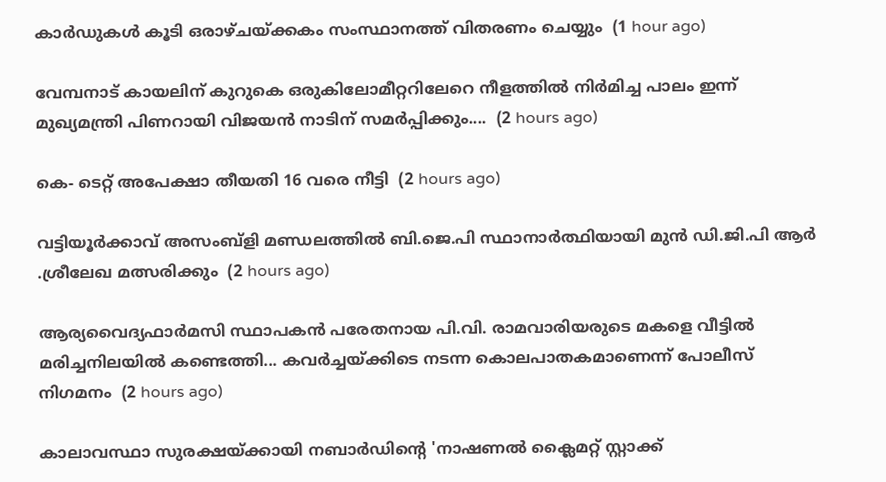കാര്‍ഡുകള്‍ കൂടി ഒരാഴ്ചയ്ക്കകം സംസ്ഥാനത്ത് വിതരണം ചെയ്യും  (1 hour ago)

വേമ്പനാട് കായലിന് കുറുകെ ഒരുകിലോമീറ്ററിലേറെ നീളത്തില്‍ നിര്‍മിച്ച പാലം ഇന്ന് മുഖ്യമന്ത്രി പിണറായി വിജയന്‍ നാടിന് സമര്‍പ്പിക്കും....  (2 hours ago)

കെ- ടെറ്റ് അപേക്ഷാ തീയതി 16 വരെ നീട്ടി  (2 hours ago)

വട്ടിയൂർക്കാവ് അസംബ്ളി മണ്ഡലത്തിൽ ബി.ജെ.പി സ്ഥാനാർത്ഥിയായി മുൻ ഡി.ജി.പി ആർ .ശ്രീലേഖ മത്സരിക്കും  (2 hours ago)

ആര്യവൈദ്യഫാർമസി സ്ഥാപകൻ പരേതനായ പി.വി. രാമവാരിയരുടെ മകളെ വീട്ടിൽ മരിച്ചനിലയിൽ കണ്ടെത്തി... കവർച്ചയ്‌ക്കിടെ നടന്ന കൊലപാതകമാണെന്ന് പോലീസ് നിഗമനം  (2 hours ago)

കാലാവസ്ഥാ സുരക്ഷയ്ക്കായി നബാർഡിൻ്റെ 'നാഷണൽ ക്ലൈമറ്റ് സ്റ്റാക്ക്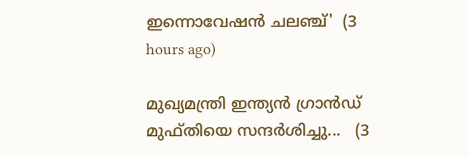ഇന്നൊവേഷൻ ചലഞ്ച്'  (3 hours ago)

മുഖ്യമന്ത്രി ഇന്ത്യൻ ഗ്രാൻഡ് മുഫ്തിയെ സന്ദർശിച്ചു...   (3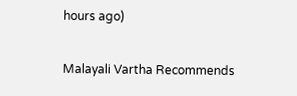hours ago)

Malayali Vartha Recommends